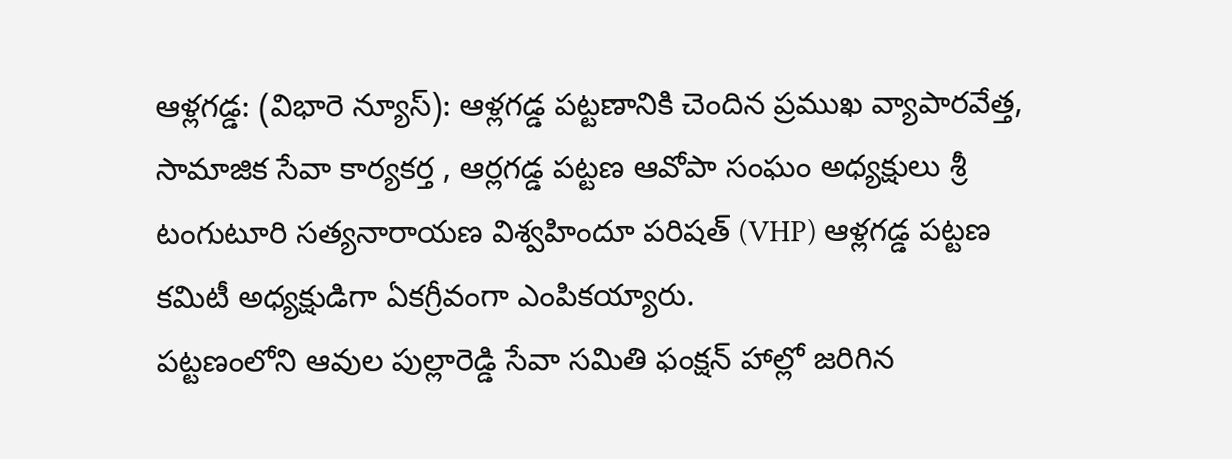ఆళ్లగడ్డ: (విభారె న్యూస్): ఆళ్లగడ్డ పట్టణానికి చెందిన ప్రముఖ వ్యాపారవేత్త, సామాజిక సేవా కార్యకర్త , ఆర్లగడ్డ పట్టణ ఆవోపా సంఘం అధ్యక్షులు శ్రీ టంగుటూరి సత్యనారాయణ విశ్వహిందూ పరిషత్ (VHP) ఆళ్లగడ్డ పట్టణ కమిటీ అధ్యక్షుడిగా ఏకగ్రీవంగా ఎంపికయ్యారు.
పట్టణంలోని ఆవుల పుల్లారెడ్డి సేవా సమితి ఫంక్షన్ హాల్లో జరిగిన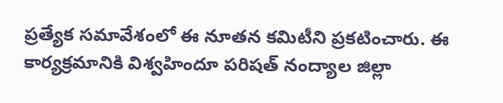ప్రత్యేక సమావేశంలో ఈ నూతన కమిటీని ప్రకటించారు. ఈ కార్యక్రమానికి విశ్వహిందూ పరిషత్ నంద్యాల జిల్లా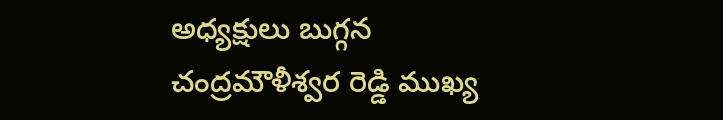అధ్యక్షులు బుగ్గన చంద్రమౌళీశ్వర రెడ్డి ముఖ్య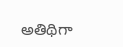అతిథిగా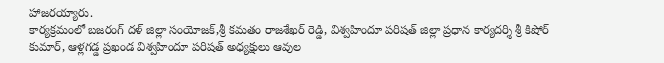హాజరయ్యారు.
కార్యక్రమంలో బజరంగ్ దళ్ జిల్లా సంయోజక్,శ్రీ కమతం రాజశేఖర్ రెడ్డి, విశ్వహిందూ పరిషత్ జిల్లా ప్రధాన కార్యదర్శి శ్రీ కిషోర్ కుమార్, ఆళ్లగడ్డ ప్రఖండ విశ్వహిందూ పరిషత్ అధ్యక్షులు ఆవుల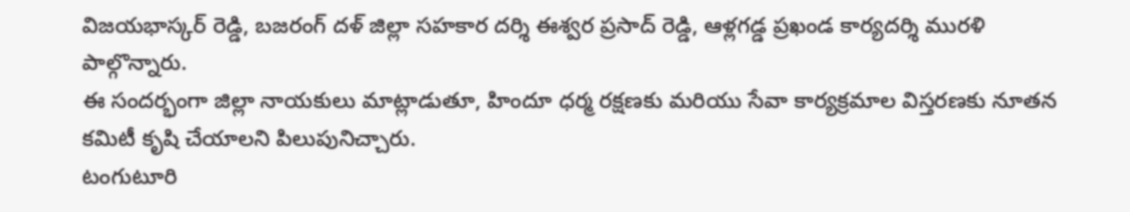విజయభాస్కర్ రెడ్డి, బజరంగ్ దళ్ జిల్లా సహకార దర్శి ఈశ్వర ప్రసాద్ రెడ్డి, ఆళ్లగడ్డ ప్రఖండ కార్యదర్శి మురళి పాల్గొన్నారు.
ఈ సందర్భంగా జిల్లా నాయకులు మాట్లాడుతూ, హిందూ ధర్మ రక్షణకు మరియు సేవా కార్యక్రమాల విస్తరణకు నూతన కమిటీ కృషి చేయాలని పిలుపునిచ్చారు.
టంగుటూరి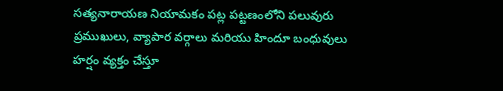సత్యనారాయణ నియామకం పట్ల పట్టణంలోని పలువురు ప్రముఖులు, వ్యాపార వర్గాలు మరియు హిందూ బంధువులు హర్షం వ్యక్తం చేస్తూ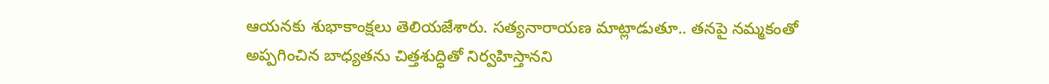ఆయనకు శుభాకాంక్షలు తెలియజేశారు. సత్యనారాయణ మాట్లాడుతూ.. తనపై నమ్మకంతో అప్పగించిన బాధ్యతను చిత్తశుద్ధితో నిర్వహిస్తానని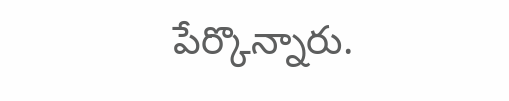పేర్కొన్నారు.